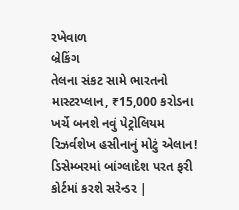રખેવાળ
બ્રેકિંગ
તેલના સંકટ સામે ભારતનો માસ્ટરપ્લાન, ₹15,000 કરોડના ખર્ચે બનશે નવું પેટ્રોલિયમ રિઝર્વશેખ હસીનાનું મોટું એલાન! ડિસેમ્બરમાં બાંગ્લાદેશ પરત ફરી કોર્ટમાં કરશે સરેન્ડર |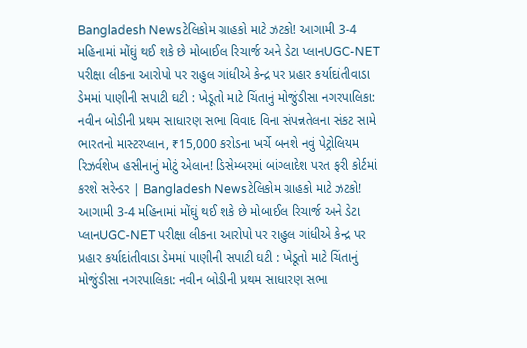Bangladesh Newsટેલિકોમ ગ્રાહકો માટે ઝટકો! આગામી 3-4 મહિનામાં મોંઘું થઈ શકે છે મોબાઈલ રિચાર્જ અને ડેટા પ્લાનUGC-NET પરીક્ષા લીકના આરોપો પર રાહુલ ગાંધીએ કેન્દ્ર પર પ્રહાર કર્યાદાંતીવાડા ડેમમાં પાણીની સપાટી ઘટી : ખેડૂતો માટે ચિંતાનું મોજુંડીસા નગરપાલિકા: નવીન બોડીની પ્રથમ સાધારણ સભા વિવાદ વિના સંપન્નતેલના સંકટ સામે ભારતનો માસ્ટરપ્લાન, ₹15,000 કરોડના ખર્ચે બનશે નવું પેટ્રોલિયમ રિઝર્વશેખ હસીનાનું મોટું એલાન! ડિસેમ્બરમાં બાંગ્લાદેશ પરત ફરી કોર્ટમાં કરશે સરેન્ડર | Bangladesh Newsટેલિકોમ ગ્રાહકો માટે ઝટકો! આગામી 3-4 મહિનામાં મોંઘું થઈ શકે છે મોબાઈલ રિચાર્જ અને ડેટા પ્લાનUGC-NET પરીક્ષા લીકના આરોપો પર રાહુલ ગાંધીએ કેન્દ્ર પર પ્રહાર કર્યાદાંતીવાડા ડેમમાં પાણીની સપાટી ઘટી : ખેડૂતો માટે ચિંતાનું મોજુંડીસા નગરપાલિકા: નવીન બોડીની પ્રથમ સાધારણ સભા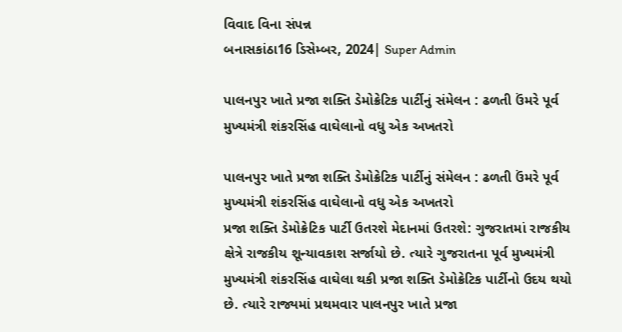વિવાદ વિના સંપન્ન
બનાસકાંઠા16 ડિસેમ્બર, 2024| Super Admin

પાલનપુર ખાતે પ્રજા શક્તિ ડેમોક્રેટિક પાર્ટીનું સંમેલન : ઢળતી ઉંમરે પૂર્વ મુખ્યમંત્રી શંકરસિંહ વાઘેલાનો વધુ એક અખતરો

પાલનપુર ખાતે પ્રજા શક્તિ ડેમોક્રેટિક પાર્ટીનું સંમેલન : ઢળતી ઉંમરે પૂર્વ મુખ્યમંત્રી શંકરસિંહ વાઘેલાનો વધુ એક અખતરો
પ્રજા શક્તિ ડેમોક્રેટિક પાર્ટી ઉતરશે મેદાનમાં ઉતરશે: ગુજરાતમાં રાજકીય ક્ષેત્રે રાજકીય શૂન્યાવકાશ સર્જાયો છે. ત્યારે ગુજરાતના પૂર્વ મુખ્યમંત્રી મુખ્યમંત્રી શંકરસિંહ વાઘેલા થકી પ્રજા શક્તિ ડેમોક્રેટિક પાર્ટીનો ઉદય થયો છે. ત્યારે રાજ્યમાં પ્રથમવાર પાલનપુર ખાતે પ્રજા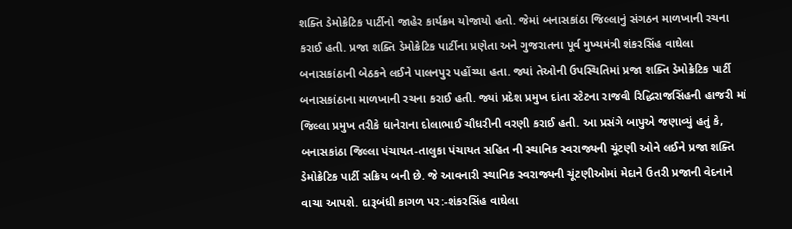શક્તિ ડેમોક્રેટિક પાર્ટીનો જાહેર કાર્યક્રમ યોજાયો હતો. જેમાં બનાસકાંઠા જિલ્લાનું સંગઠન માળખાની રચના કરાઈ હતી. પ્રજા શક્તિ ડેમોક્રેટિક પાર્ટીના પ્રણેતા અને ગુજરાતના પૂર્વ મુખ્યમંત્રી શંકરસિંહ વાઘેલા બનાસકાંઠાની બેઠકને લઈને પાલનપુર પહોંચ્યા હતા. જ્યાં તેઓની ઉપસ્થિતિમાં પ્રજા શક્તિ ડેમોક્રેટિક પાર્ટી બનાસકાંઠાના માળખાની રચના કરાઈ હતી. જ્યાં પ્રદેશ પ્રમુખ દાંતા સ્ટેટના રાજવી રિદ્ધિરાજસિંહની હાજરી માં જિલ્લા પ્રમુખ તરીકે ધાનેરાના દોલાભાઈ ચૌધરીની વરણી કરાઈ હતી. આ પ્રસંગે બાપુએ જણાવ્યું હતું કે, બનાસકાંઠા જિલ્લા પંચાયત-તાલુકા પંચાયત સહિત ની સ્થાનિક સ્વરાજ્યની ચૂંટણી ઓને લઈને પ્રજા શક્તિ ડેમોક્રેટિક પાર્ટી સક્રિય બની છે. જે આવનારી સ્થાનિક સ્વરાજ્યની ચૂંટણીઓમાં મેદાને ઉતરી પ્રજાની વેદનાને વાચા આપશે. દારૂબંધી કાગળ પર:-શંકરસિંહ વાઘેલા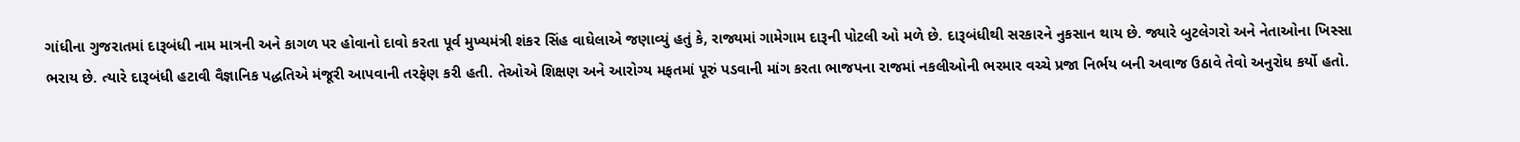ગાંધીના ગુજરાતમાં દારૂબંધી નામ માત્રની અને કાગળ પર હોવાનો દાવો કરતા પૂર્વ મુખ્યમંત્રી શંકર સિંહ વાઘેલાએ જણાવ્યું હતું કે, રાજ્યમાં ગામેગામ દારૂની પોટલી ઓ મળે છે. દારૂબંધીથી સરકારને નુકસાન થાય છે. જ્યારે બુટલેગરો અને નેતાઓના ખિસ્સા ભરાય છે. ત્યારે દારૂબંધી હટાવી વૈજ્ઞાનિક પદ્ધતિએ મંજૂરી આપવાની તરફેણ કરી હતી. તેઓએ શિક્ષણ અને આરોગ્ય મફતમાં પૂરું પડવાની માંગ કરતા ભાજપના રાજમાં નકલીઓની ભરમાર વચ્ચે પ્રજા નિર્ભય બની અવાજ ઉઠાવે તેવો અનુરોધ કર્યો હતો.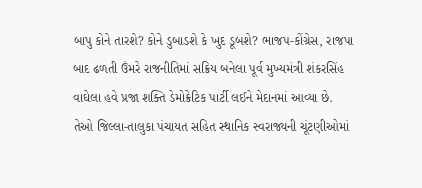બાપુ કોને તારશે? કોને ડુબાડશે કે ખુદ ડૂબશે? ભાજપ-કોંગ્રેસ, રાજપા બાદ ઢળતી ઉંમરે રાજનીતિમાં સક્રિય બનેલા પૂર્વ મુખ્યમંત્રી શંકરસિંહ વાઘેલા હવે પ્રજા શક્તિ ડેમોક્રેટિક પાર્ટી લઈને મેદાનમાં આવ્યા છે. તેઓ જિલ્લા-તાલુકા પંચાયત સહિત સ્થાનિક સ્વરાજ્યની ચૂંટણીઓમાં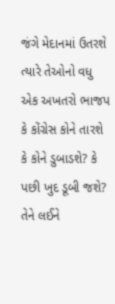જંગે મેદાનમાં ઉતરશે ત્યારે તેઓનો વધુ એક અખતરો ભાજપ કે કોંગ્રેસ કોને તારશે કે કોને ડુબાડશે? કે પછી ખુદ ડૂબી જશે? તેને લઈને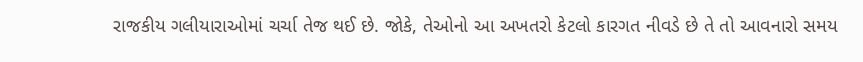રાજકીય ગલીયારાઓમાં ચર્ચા તેજ થઈ છે. જોકે, તેઓનો આ અખતરો કેટલો કારગત નીવડે છે તે તો આવનારો સમય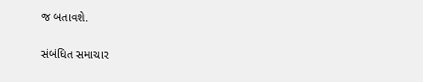જ બતાવશે.

સંબંધિત સમાચાર